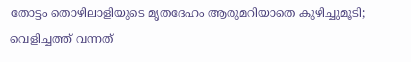തോട്ടം തൊഴിലാളിയുടെ മൃതദേഹം ആരുമറിയാതെ കുഴിച്ചുമൂടി; വെളിച്ചത്ത് വന്നത്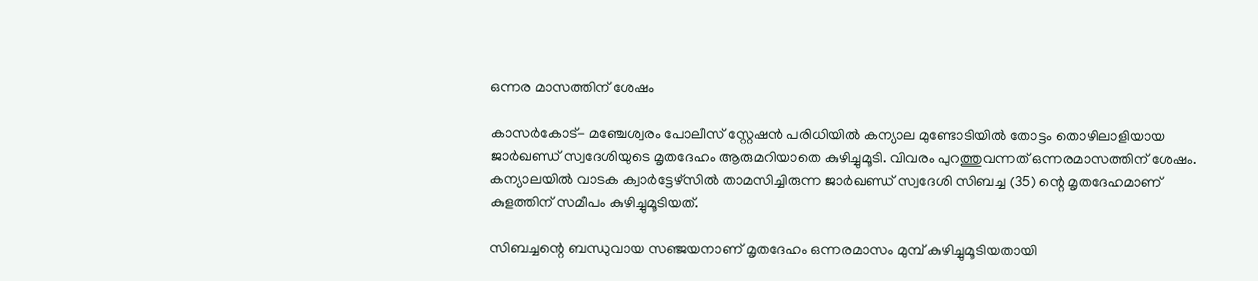ഒന്നര മാസത്തിന് ശേഷം

കാസര്‍കോട്- മഞ്ചേശ്വരം പോലീസ് സ്റ്റേഷന്‍ പരിധിയില്‍ കന്യാല മുണ്ടോടിയില്‍ തോട്ടം തൊഴിലാളിയായ ജാര്‍ഖണ്ഡ് സ്വദേശിയുടെ മൃതദേഹം ആരുമറിയാതെ കുഴിച്ചുമൂടി. വിവരം പുറത്തുവന്നത് ഒന്നരമാസത്തിന് ശേഷം. കന്യാലയില്‍ വാടക ക്വാര്‍ട്ടേഴ്സില്‍ താമസിച്ചിരുന്ന ജാര്‍ഖണ്ഡ് സ്വദേശി സിബച്ച (35) ന്റെ മൃതദേഹമാണ് കുളത്തിന് സമീപം കുഴിച്ചുമൂടിയത്.

സിബച്ചന്റെ ബന്ധുവായ സഞ്ജയനാണ് മൃതദേഹം ഒന്നരമാസം മുമ്പ് കുഴിച്ചുമൂടിയതായി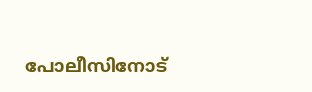പോലീസിനോട്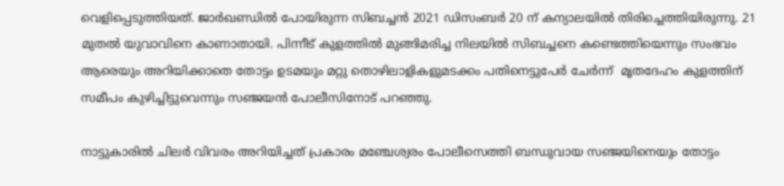വെളിപ്പെടുത്തിയത്. ജാര്‍ഖണ്ഡില്‍ പോയിരുന്ന സിബച്ചന്‍ 2021 ഡിസംബര്‍ 20 ന് കന്യാലയില്‍ തിരിച്ചെത്തിയിരുന്നു. 21 മുതല്‍ യുവാവിനെ കാണാതായി. പിന്നീട് കുളത്തില്‍ മുങ്ങിമരിച്ച നിലയില്‍ സിബച്ചനെ കണ്ടെത്തിയെന്നും സംഭവം ആരെയും അറിയിക്കാതെ തോട്ടം ഉടമയും മറ്റു തൊഴിലാളികളുമടക്കം പതിനെട്ടുപേര്‍ ചേര്‍ന്ന്  മൃതദേഹം കുളത്തിന് സമീപം കുഴിച്ചിട്ടുവെന്നും സഞ്ജയന്‍ പോലീസിനോട് പറഞ്ഞു.

നാട്ടുകാരില്‍ ചിലര്‍ വിവരം അറിയിച്ചത് പ്രകാരം മഞ്ചേശ്വരം പോലീസെത്തി ബന്ധുവായ സഞ്ജയിനെയും തോട്ടം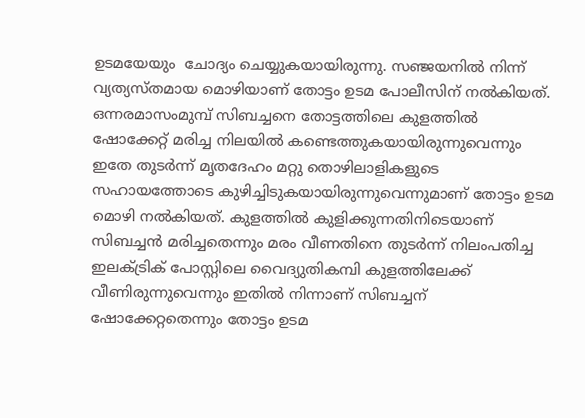ഉടമയേയും  ചോദ്യം ചെയ്യുകയായിരുന്നു. സഞ്ജയനില്‍ നിന്ന് വ്യത്യസ്തമായ മൊഴിയാണ് തോട്ടം ഉടമ പോലീസിന് നല്‍കിയത്. ഒന്നരമാസംമുമ്പ് സിബച്ചനെ തോട്ടത്തിലെ കുളത്തില്‍  ഷോക്കേറ്റ് മരിച്ച നിലയില്‍ കണ്ടെത്തുകയായിരുന്നുവെന്നും ഇതേ തുടര്‍ന്ന് മൃതദേഹം മറ്റു തൊഴിലാളികളുടെ സഹായത്തോടെ കുഴിച്ചിടുകയായിരുന്നുവെന്നുമാണ് തോട്ടം ഉടമ മൊഴി നല്‍കിയത്. കുളത്തില്‍ കുളിക്കുന്നതിനിടെയാണ് സിബച്ചന്‍ മരിച്ചതെന്നും മരം വീണതിനെ തുടര്‍ന്ന് നിലംപതിച്ച ഇലക്ട്രിക് പോസ്റ്റിലെ വൈദ്യുതികമ്പി കുളത്തിലേക്ക് വീണിരുന്നുവെന്നും ഇതില്‍ നിന്നാണ് സിബച്ചന് ഷോക്കേറ്റതെന്നും തോട്ടം ഉടമ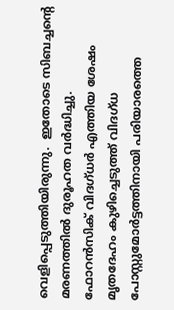വെളിപ്പെടുത്തിയിരുന്നു.  ഇതോടെ സിബച്ചന്റെ മരണത്തില്‍ ദുരൂഹത വര്‍ദ്ധിച്ചു. ഫോറന്‍സിക് വിദഗ്ധര്‍ എത്തിയ ശേഷം മൃതദേഹം കുഴിച്ചെടുത്ത് വിദഗ്ധ പോസ്റ്റുമോര്‍ട്ടത്തിനായി പരിയാരത്തെ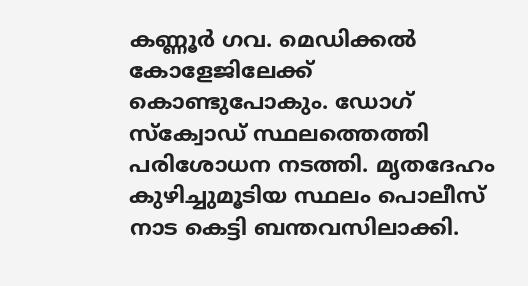കണ്ണൂര്‍ ഗവ. മെഡിക്കല്‍ കോളേജിലേക്ക് കൊണ്ടുപോകും. ഡോഗ് സ്‌ക്വോഡ് സ്ഥലത്തെത്തി പരിശോധന നടത്തി. മൃതദേഹം കുഴിച്ചുമൂടിയ സ്ഥലം പൊലീസ് നാട കെട്ടി ബന്തവസിലാക്കി.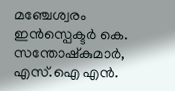മഞ്ചേശ്വരം ഇന്‍സ്പെക്ടര്‍ കെ. സന്തോഷ്‌കുമാര്‍, എസ്.ഐ എന്‍.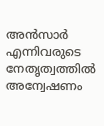അന്‍സാര്‍ എന്നിവരുടെ നേതൃത്വത്തില്‍ അന്വേഷണം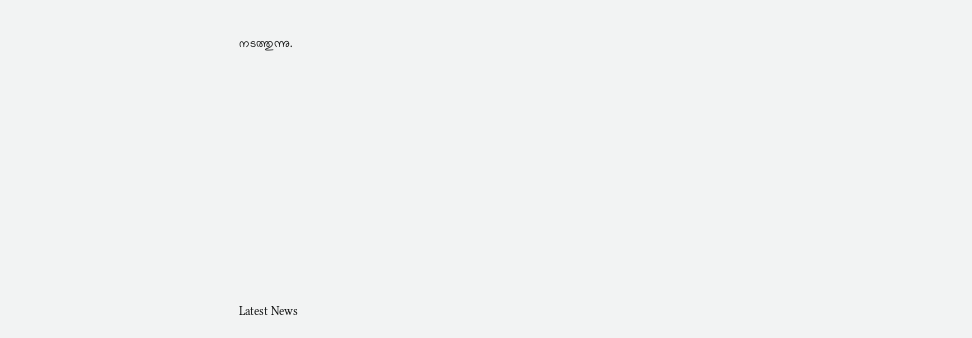നടത്തുന്നു.









Latest News